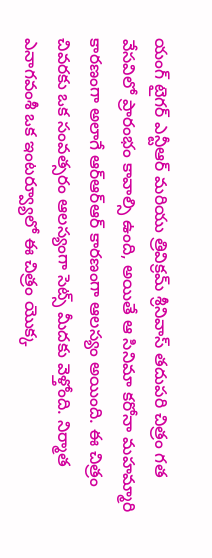యంగ్ టైగర్ ఎన్టీఆర్ మరియు త్రివిక్రమ్ శ్రీనివాస్ తదుపరి చిత్రం గత వేసవిలో ప్రారంభం కావాల్సి ఉంది, అయితే ఆ సినిమా కరోనా మహమ్మారి కారణంగా అలాగే ఆర్ఆర్ఆర్ కారణంగా ఆలస్యం అయింది. ఈ చిత్రం చివరకు ఒక సంవత్సరం ఆలస్యంగా సెట్స్ మీదకు వెళ్తోంది. నిర్మాత ఎనాగవంశీ ఒక ఇంటర్వ్యూలో ఈ చిత్రం యొక్క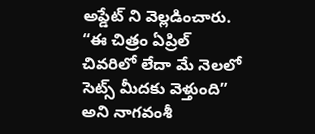అప్డేట్ ని వెల్లడించారు.
“ఈ చిత్రం ఏప్రిల్ చివరిలో లేదా మే నెలలో సెట్స్ మీదకు వెళ్తుంది” అని నాగవంశీ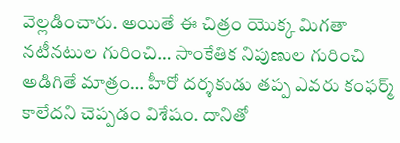వెల్లడించారు. అయితే ఈ చిత్రం యొక్క మిగతా నటీనటుల గురించి… సాంకేతిక నిపుణుల గురించి అడిగితే మాత్రం… హీరో దర్శకుడు తప్ప ఎవరు కంఫర్మ్ కాలేదని చెప్పడం విశేషం. దానితో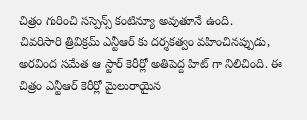చిత్రం గురించి సస్పెన్స్ కంటిన్యూ అవుతూనే ఉంది.
చివరిసారి త్రివిక్రమ్ ఎన్టీఆర్ కు దర్శకత్వం వహించినప్పుడు, అరవింద సమేత ఆ స్టార్ కెరీర్లో అతిపెద్ద హిట్ గా నిలిచింది. ఈ చిత్రం ఎన్టీఆర్ కెరీర్లో మైలురాయైన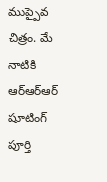ముప్పైవ చిత్రం. మే నాటికి ఆర్ఆర్ఆర్ షూటింగ్ పూర్తి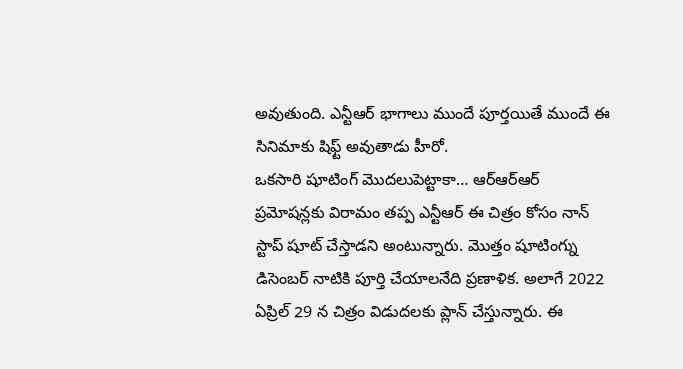అవుతుంది. ఎన్టీఆర్ భాగాలు ముందే పూర్తయితే ముందే ఈ సినిమాకు షిఫ్ట్ అవుతాడు హీరో.
ఒకసారి షూటింగ్ మొదలుపెట్టాకా… ఆర్ఆర్ఆర్ ప్రమోషన్లకు విరామం తప్ప ఎన్టీఆర్ ఈ చిత్రం కోసం నాన్ స్టాప్ షూట్ చేస్తాడని అంటున్నారు. మొత్తం షూటింగ్ను డిసెంబర్ నాటికి పూర్తి చేయాలనేది ప్రణాళిక. అలాగే 2022 ఏప్రిల్ 29 న చిత్రం విడుదలకు ప్లాన్ చేస్తున్నారు. ఈ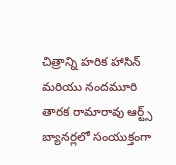చిత్రాన్ని హరిక హాసిన్ మరియు నందమూరి తారక రామారావు ఆర్ట్స్ బ్యానర్లలో సంయుక్తంగా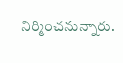నిర్మించనున్నారు.